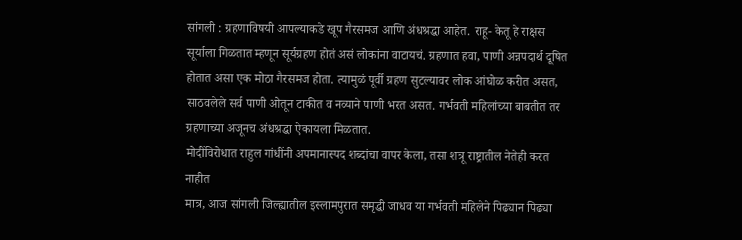सांगली : ग्रहणाविषयी आपल्याकडे खूप गैरसमज आणि अंधश्रद्धा आहेत. राहू- केतू हे राक्षस सूर्याला गिळतात म्हणून सूर्यग्रहण होतं असं लोकांना वाटायचं. ग्रहणात हवा, पाणी अन्नपदार्थ दूषित होतात असा एक मोठा गैरसमज होता. त्यामुळं पूर्वी ग्रहण सुटल्यावर लोक आंघोळ करीत असत, साठवलेले सर्व पाणी ओतून टाकीत व नव्याने पाणी भरत असत. गर्भवती महिलांच्या बाबतीत तर ग्रहणाच्या अजूनच अंधश्रद्धा ऐकायला मिळतात.
मोदींविरोधात राहुल गांधींनी अपमानास्पद शब्दांचा वापर केला, तसा शत्रू राष्ट्रातील नेतेही करत नाहीत
मात्र, आज सांगली जिल्ह्यातील इस्लामपुरात समृद्धी जाधव या गर्भवती महिलेने पिढ्यान पिढ्या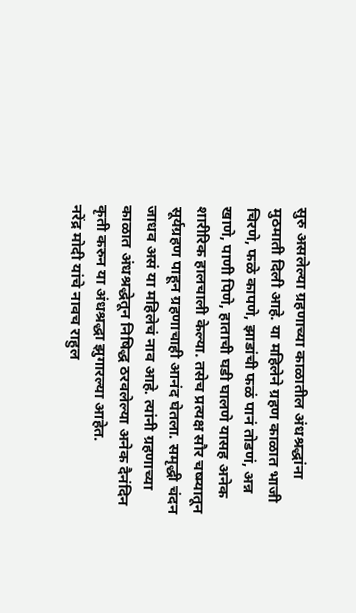सुरु असलेल्या ग्रहणाच्या काळातील अंधश्रद्धांना मुठमाती दिली आहे. या महिलेने ग्रहण काळात भाजी चिरणे, फळे कापणे, झाडांची फळं पानं तोडणं, अन्न खाणे, पाणी पिणे, हाताची घडी घालणे यासह अनेक शारीरिक हालचाली केल्या. तसेच प्रत्यक्ष सौर चष्म्यातून सूर्यग्रहण पाहून ग्रहणाचाही आनंद घेतला. समृद्धी चंदन जाधव असं या महिलेचं नाव आहे. त्यांनी ग्रहणाच्या काळात अंधश्रद्धेतून निषिद्ध ठरवलेल्या अनेक दैनंदिन कृती करुन या अंधश्रद्धा झुगारल्या आहेत.
नरेंद्र मोदी यांचे नावच राहुल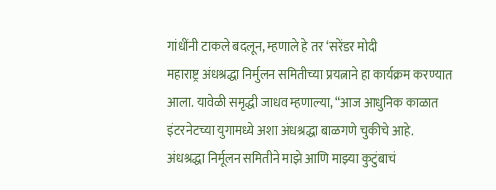गांधींनी टाकले बदलून, म्हणाले हे तर ‘सरेंडर मोदी
महाराष्ट्र अंधश्रद्धा निर्मुलन समितीच्या प्रयत्नाने हा कार्यक्रम करण्यात आला. यावेळी समृद्धी जाधव म्हणाल्या, “आज आधुनिक काळात इंटरनेटच्या युगामध्ये अशा अंधश्रद्धा बाळगणे चुकीचे आहे. अंधश्रद्धा निर्मूलन समितीने माझे आणि माझ्या कुटुंबाचं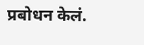प्रबोधन केलं.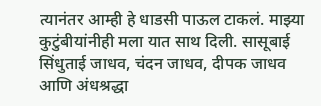त्यानंतर आम्ही हे धाडसी पाऊल टाकलं. माझ्या कुटुंबीयांनीही मला यात साथ दिली. सासूबाई सिंधुताई जाधव, चंदन जाधव, दीपक जाधव आणि अंधश्रद्धा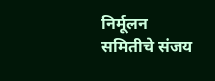निर्मूलन समितीचे संजय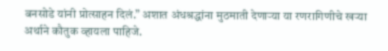बनसोडे यांनी प्रोत्साहन दिलं.” अशात अंधश्रद्धांना मुठमाती देणाऱ्या या रणरागिणीचे खऱ्या अर्थाने कौतुक व्हायला पाहिजे.